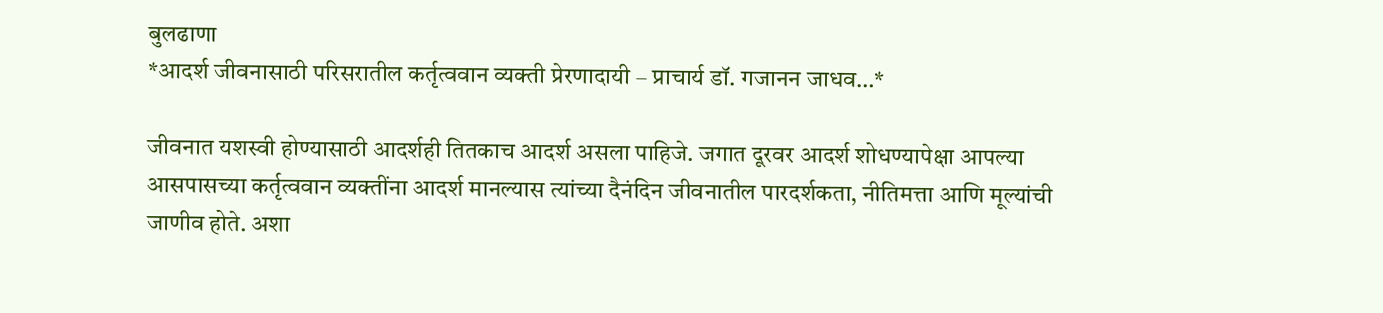बुलढाणा
*आदर्श जीवनासाठी परिसरातील कर्तृत्ववान व्यक्ती प्रेरणादायी – प्राचार्य डॉ. गजानन जाधव…*

जीवनात यशस्वी होण्यासाठी आदर्शही तितकाच आदर्श असला पाहिजे. जगात दूरवर आदर्श शोधण्यापेक्षा आपल्या आसपासच्या कर्तृत्ववान व्यक्तींना आदर्श मानल्यास त्यांच्या दैनंदिन जीवनातील पारदर्शकता, नीतिमत्ता आणि मूल्यांची जाणीव होते. अशा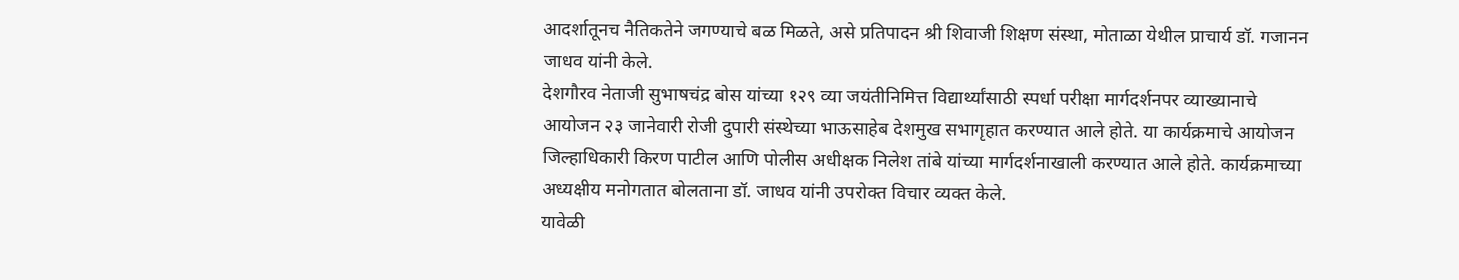आदर्शातूनच नैतिकतेने जगण्याचे बळ मिळते, असे प्रतिपादन श्री शिवाजी शिक्षण संस्था, मोताळा येथील प्राचार्य डॉ. गजानन जाधव यांनी केले.
देशगौरव नेताजी सुभाषचंद्र बोस यांच्या १२९ व्या जयंतीनिमित्त विद्यार्थ्यांसाठी स्पर्धा परीक्षा मार्गदर्शनपर व्याख्यानाचे आयोजन २३ जानेवारी रोजी दुपारी संस्थेच्या भाऊसाहेब देशमुख सभागृहात करण्यात आले होते. या कार्यक्रमाचे आयोजन जिल्हाधिकारी किरण पाटील आणि पोलीस अधीक्षक निलेश तांबे यांच्या मार्गदर्शनाखाली करण्यात आले होते. कार्यक्रमाच्या अध्यक्षीय मनोगतात बोलताना डॉ. जाधव यांनी उपरोक्त विचार व्यक्त केले.
यावेळी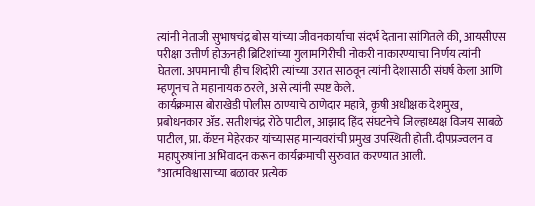त्यांनी नेताजी सुभाषचंद्र बोस यांच्या जीवनकार्याचा संदर्भ देताना सांगितले की, आयसीएस परीक्षा उत्तीर्ण होऊनही ब्रिटिशांच्या गुलामगिरीची नोकरी नाकारण्याचा निर्णय त्यांनी घेतला. अपमानाची हीच शिदोरी त्यांच्या उरात साठवून त्यांनी देशासाठी संघर्ष केला आणि म्हणूनच ते महानायक ठरले, असे त्यांनी स्पष्ट केले.
कार्यक्रमास बोराखेडी पोलीस ठाण्याचे ठाणेदार महात्रे, कृषी अधीक्षक देशमुख, प्रबोधनकार ॲड. सतीशचंद्र रोठे पाटील, आझाद हिंद संघटनेचे जिल्हाध्यक्ष विजय साबळे पाटील, प्रा. कॅप्टन मेहेरकर यांच्यासह मान्यवरांची प्रमुख उपस्थिती होती. दीपप्रज्वलन व महापुरुषांना अभिवादन करून कार्यक्रमाची सुरुवात करण्यात आली.
*आत्मविश्वासाच्या बळावर प्रत्येक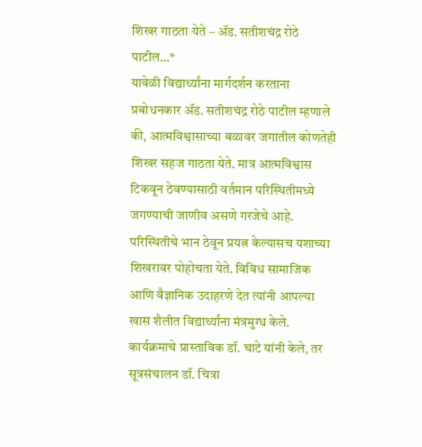शिखर गाठता येते – ॲड. सतीशचंद्र रोठे पाटील…*
यावेळी विद्यार्थ्यांना मार्गदर्शन करताना प्रबोधनकार ॲड. सतीशचंद्र रोठे पाटील म्हणाले की, आत्मविश्वासाच्या बळावर जगातील कोणतेही शिखर सहज गाठता येते. मात्र आत्मविश्वास टिकवून ठेवण्यासाठी वर्तमान परिस्थितीमध्ये जगण्याची जाणीव असणे गरजेचे आहे. परिस्थितीचे भान ठेवून प्रयत्न केल्यासच यशाच्या शिखरावर पोहोचता येते. विविध सामाजिक आणि वैज्ञानिक उदाहरणे देत त्यांनी आपल्या खास शैलीत विद्यार्थ्यांना मंत्रमुग्ध केले.
कार्यक्रमाचे प्रास्ताविक डॉ. चाटे यांनी केले, तर सूत्रसंचालन डॉ. चित्रा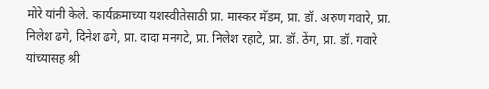मोरे यांनी केले. कार्यक्रमाच्या यशस्वीतेसाठी प्रा. मास्कर मॅडम, प्रा. डॉ. अरुण गवारे, प्रा. निलेश ढगे, दिनेश ढगे, प्रा. दादा मनगटे, प्रा. निलेश रहाटे, प्रा. डॉ. ठेंग, प्रा. डॉ. गवारे यांच्यासह श्री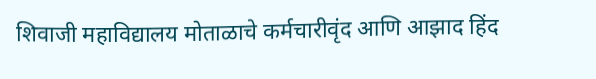शिवाजी महाविद्यालय मोताळाचे कर्मचारीवृंद आणि आझाद हिंद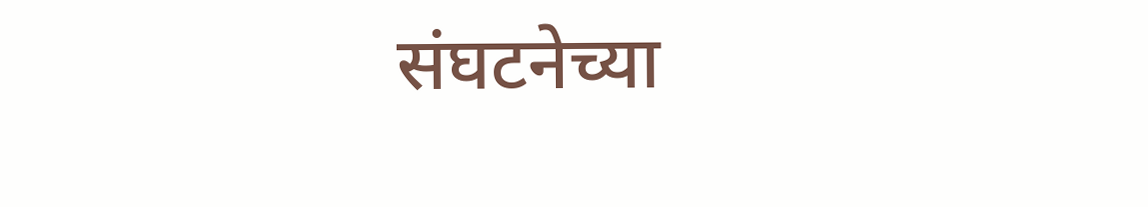संघटनेच्या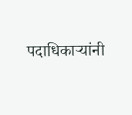पदाधिकाऱ्यांनी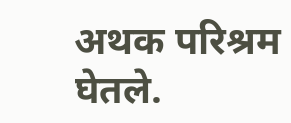अथक परिश्रम घेतले.